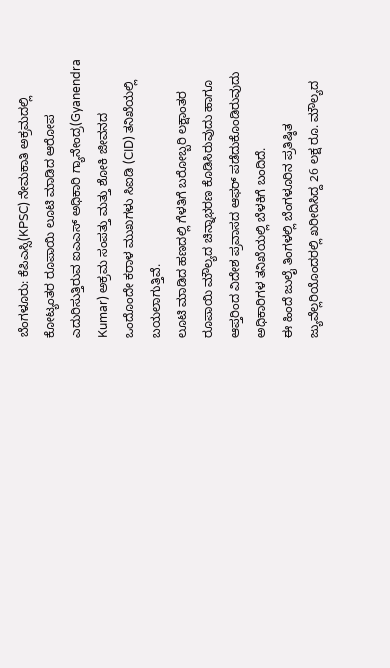ಬೆಂಗಳೂರು: ಕೆಪಿಎಸ್ಸಿ(KPSC) ನೇಮಕಾತಿ ಅಕ್ರಮದಲ್ಲಿ ಕೋಟ್ಯಂತರ ರೂಪಾಯಿ ಲೂಟಿ ಮಾಡಿದ ಆರೋಪ ಎದುರಿಸುತ್ತಿರುವ ಐಎಎಸ್ ಅಧಿಕಾರಿ ಗ್ಯಾನೇಂದ್ರ(Gyanendra Kumar) ಅಕ್ರಮ ಸಂಪತ್ತು ಮತ್ತು ಶೋಕಿ ಜೀವನದ ಒಂದೊಂದೇ ಕರಾಳ ಮುಖಗಳು ಸಿಐಡಿ (CID) ತನಿಖೆಯಲ್ಲಿ ಬಯಲಾಗುತ್ತಿವೆ.
ಲೂಟಿ ಮಾಡಿದ ಹಣದಲ್ಲಿ ಗೆಳತಿಗೆ ಬರೋಬ್ಬರಿ ಲಕ್ಷಾಂತರ ರೂಪಾಯಿ ಮೌಲ್ಯದ ಚಿನ್ನಾಭರಣ ಕೊಡಿಸಿರುವುದು ಹಾಗೂ ಆಪ್ತರಿಂದ ವಿದೇಶ ಪ್ರವಾಸದ ಆಫರ್ ಪಡೆದುಕೊಂಡಿರುವುದು ಅಧಿಕಾರಿಗಳ ತನಿಖೆಯಲ್ಲಿ ಬೆಳಕಿಗೆ ಬಂದಿದೆ.
ಈ ಹಿಂದೆ ಜುಲೈ ತಿಂಗಳಲ್ಲಿ ಬೆಂಗಳೂರಿನ ಪ್ರತಿಷ್ಠಿತ ಜ್ಯುವೆಲ್ಲರಿಯೊಂದರಲ್ಲಿ ಖರೀದಿಸಿದ್ದ 26 ಲಕ್ಷ ರೂ. ಮೌಲ್ಯದ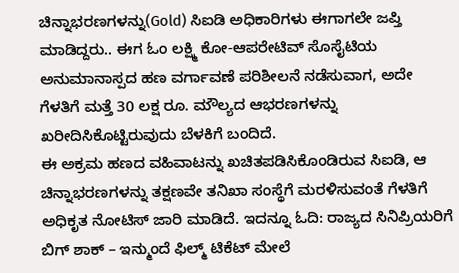ಚಿನ್ನಾಭರಣಗಳನ್ನು(Gold) ಸಿಐಡಿ ಅಧಿಕಾರಿಗಳು ಈಗಾಗಲೇ ಜಪ್ತಿ ಮಾಡಿದ್ದರು.. ಈಗ ಓಂ ಲಕ್ಷ್ಮಿ ಕೋ-ಆಪರೇಟಿವ್ ಸೊಸೈಟಿಯ ಅನುಮಾನಾಸ್ಪದ ಹಣ ವರ್ಗಾವಣೆ ಪರಿಶೀಲನೆ ನಡೆಸುವಾಗ, ಅದೇ ಗೆಳತಿಗೆ ಮತ್ತೆ 30 ಲಕ್ಷ ರೂ. ಮೌಲ್ಯದ ಆಭರಣಗಳನ್ನು ಖರೀದಿಸಿಕೊಟ್ಟಿರುವುದು ಬೆಳಕಿಗೆ ಬಂದಿದೆ.
ಈ ಅಕ್ರಮ ಹಣದ ವಹಿವಾಟನ್ನು ಖಚಿತಪಡಿಸಿಕೊಂಡಿರುವ ಸಿಐಡಿ, ಆ ಚಿನ್ನಾಭರಣಗಳನ್ನು ತಕ್ಷಣವೇ ತನಿಖಾ ಸಂಸ್ಥೆಗೆ ಮರಳಿಸುವಂತೆ ಗೆಳತಿಗೆ ಅಧಿಕೃತ ನೋಟಿಸ್ ಜಾರಿ ಮಾಡಿದೆ. ಇದನ್ನೂ ಓದಿ: ರಾಜ್ಯದ ಸಿನಿಪ್ರಿಯರಿಗೆ ಬಿಗ್ ಶಾಕ್ – ಇನ್ಮುಂದೆ ಫಿಲ್ಮ್ ಟಿಕೆಟ್ ಮೇಲೆ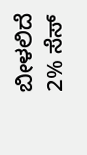ಬೀಳಲಿದೆ 2% ಸೆಸ್